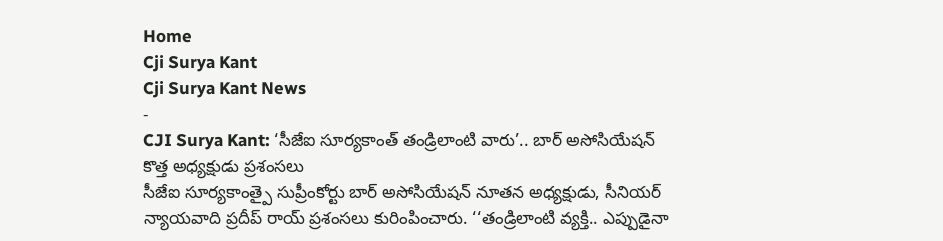Home
Cji Surya Kant
Cji Surya Kant News
-
CJI Surya Kant: ‘సీజేఐ సూర్యకాంత్ తండ్రిలాంటి వారు’.. బార్ అసోసియేషన్ కొత్త అధ్యక్షుడు ప్రశంసలు
సీజేఐ సూర్యకాంత్పై సుప్రీంకోర్టు బార్ అసోసియేషన్ నూతన అధ్యక్షుడు, సీనియర్ న్యాయవాది ప్రదీప్ రాయ్ ప్రశంసలు కురింపించారు. ‘‘తండ్రిలాంటి వ్యక్తి.. ఎప్పుడైనా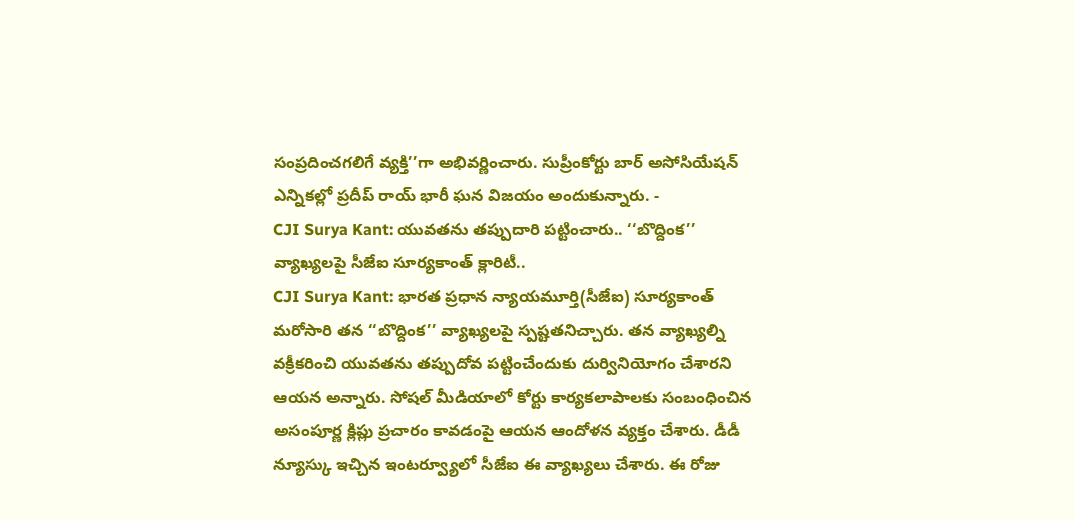సంప్రదించగలిగే వ్యక్తి’’గా అభివర్ణించారు. సుప్రీంకోర్టు బార్ అసోసియేషన్ ఎన్నికల్లో ప్రదీప్ రాయ్ భారీ ఘన విజయం అందుకున్నారు. -
CJI Surya Kant: యువతను తప్పుదారి పట్టించారు.. ‘‘బొద్దింక’’ వ్యాఖ్యలపై సీజేఐ సూర్యకాంత్ క్లారిటీ..
CJI Surya Kant: భారత ప్రధాన న్యాయమూర్తి(సీజేఐ) సూర్యకాంత్ మరోసారి తన ‘‘బొద్దింక’’ వ్యాఖ్యలపై స్పష్టతనిచ్చారు. తన వ్యాఖ్యల్ని వక్రీకరించి యువతను తప్పుదోవ పట్టించేందుకు దుర్వినియోగం చేశారని ఆయన అన్నారు. సోషల్ మీడియాలో కోర్టు కార్యకలాపాలకు సంబంధించిన అసంపూర్ణ క్లిప్లు ప్రచారం కావడంపై ఆయన ఆందోళన వ్యక్తం చేశారు. డీడీ న్యూస్కు ఇచ్చిన ఇంటర్వ్యూలో సీజేఐ ఈ వ్యాఖ్యలు చేశారు. ఈ రోజు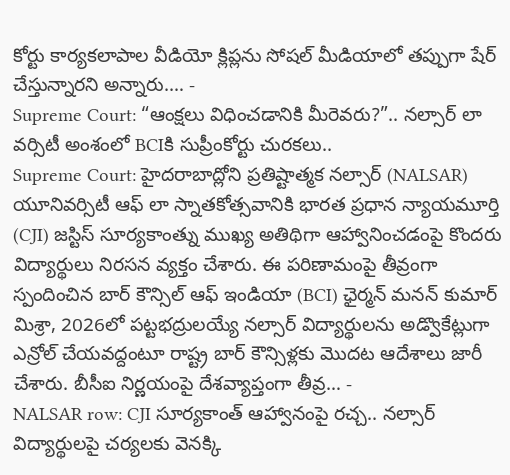కోర్టు కార్యకలాపాల వీడియో క్లిప్లను సోషల్ మీడియాలో తప్పుగా షేర్ చేస్తున్నారని అన్నారు.… -
Supreme Court: “ఆంక్షలు విధించడానికి మీరెవరు?”.. నల్సార్ లా వర్సిటీ అంశంలో BCIకి సుప్రీంకోర్టు చురకలు..
Supreme Court: హైదరాబాద్లోని ప్రతిష్టాత్మక నల్సార్ (NALSAR) యూనివర్సిటీ ఆఫ్ లా స్నాతకోత్సవానికి భారత ప్రధాన న్యాయమూర్తి (CJI) జస్టిస్ సూర్యకాంత్ను ముఖ్య అతిథిగా ఆహ్వానించడంపై కొందరు విద్యార్థులు నిరసన వ్యక్తం చేశారు. ఈ పరిణామంపై తీవ్రంగా స్పందించిన బార్ కౌన్సిల్ ఆఫ్ ఇండియా (BCI) ఛైర్మన్ మనన్ కుమార్ మిశ్రా, 2026లో పట్టభద్రులయ్యే నల్సార్ విద్యార్థులను అడ్వొకేట్లుగా ఎన్రోల్ చేయవద్దంటూ రాష్ట్ర బార్ కౌన్సిళ్లకు మొదట ఆదేశాలు జారీ చేశారు. బీసీఐ నిర్ణయంపై దేశవ్యాప్తంగా తీవ్ర… -
NALSAR row: CJI సూర్యకాంత్ ఆహ్వానంపై రచ్చ.. నల్సార్ విద్యార్థులపై చర్యలకు వెనక్కి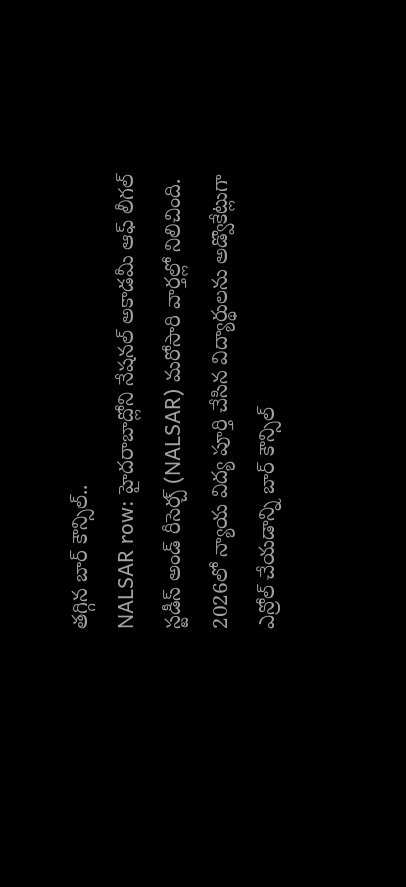తగ్గిన బార్ కౌన్సిల్..
NALSAR row: హైదరాబాద్లోని నేషనల్ అకాడమీ ఆఫ్ లీగల్ స్టడీస్ అండ్ రీసెర్చ్ (NALSAR) మరోసారి వార్తల్లో నిలిచింది. 2026లో న్యాయ విద్య పూర్తి చేసిన విద్యార్థులను అడ్వొకేట్లుగా ఎన్రోల్ చేయడాన్ని బార్ కౌన్సిల్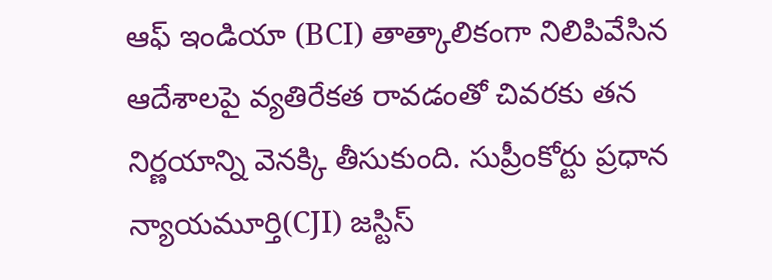ఆఫ్ ఇండియా (BCI) తాత్కాలికంగా నిలిపివేసిన ఆదేశాలపై వ్యతిరేకత రావడంతో చివరకు తన నిర్ణయాన్ని వెనక్కి తీసుకుంది. సుప్రీంకోర్టు ప్రధాన న్యాయమూర్తి(CJI) జస్టిస్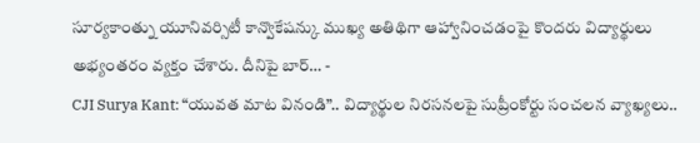సూర్యకాంత్ను యూనివర్సిటీ కాన్వొకేషన్కు ముఖ్య అతిథిగా ఆహ్వానించడంపై కొందరు విద్యార్థులు అభ్యంతరం వ్యక్తం చేశారు. దీనిపై బార్… -
CJI Surya Kant: “యువత మాట వినండి”.. విద్యార్థుల నిరసనలపై సుప్రీంకోర్టు సంచలన వ్యాఖ్యలు..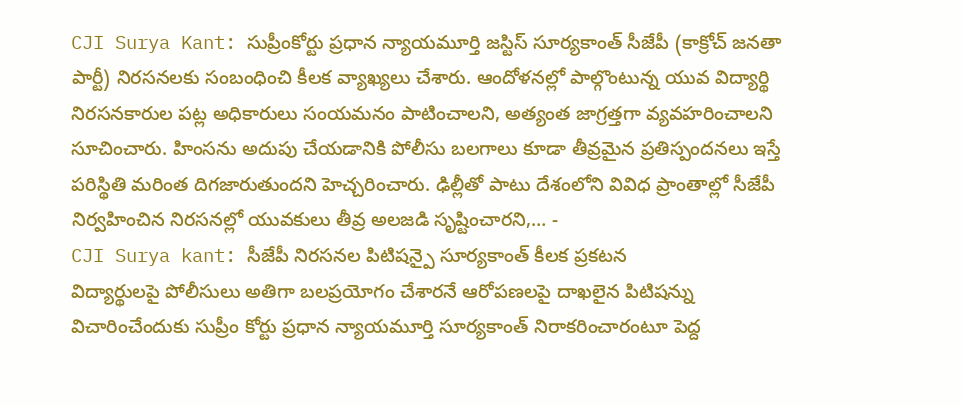CJI Surya Kant: సుప్రీంకోర్టు ప్రధాన న్యాయమూర్తి జస్టిస్ సూర్యకాంత్ సీజేపీ (కాక్రోచ్ జనతా పార్టీ) నిరసనలకు సంబంధించి కీలక వ్యాఖ్యలు చేశారు. ఆందోళనల్లో పాల్గొంటున్న యువ విద్యార్థి నిరసనకారుల పట్ల అధికారులు సంయమనం పాటించాలని, అత్యంత జాగ్రత్తగా వ్యవహరించాలని సూచించారు. హింసను అదుపు చేయడానికి పోలీసు బలగాలు కూడా తీవ్రమైన ప్రతిస్పందనలు ఇస్తే పరిస్థితి మరింత దిగజారుతుందని హెచ్చరించారు. ఢిల్లీతో పాటు దేశంలోని వివిధ ప్రాంతాల్లో సీజేపీ నిర్వహించిన నిరసనల్లో యువకులు తీవ్ర అలజడి సృష్టించారని,… -
CJI Surya kant: సీజేపీ నిరసనల పిటిషన్పై సూర్యకాంత్ కీలక ప్రకటన
విద్యార్థులపై పోలీసులు అతిగా బలప్రయోగం చేశారనే ఆరోపణలపై దాఖలైన పిటిషన్ను విచారించేందుకు సుప్రీం కోర్టు ప్రధాన న్యాయమూర్తి సూర్యకాంత్ నిరాకరించారంటూ పెద్ద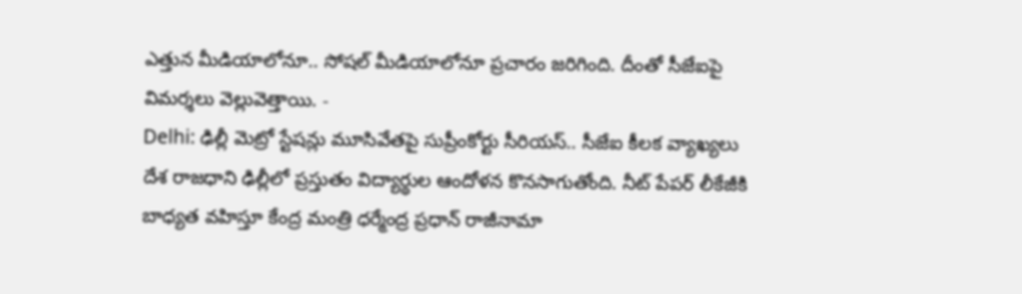ఎత్తున మీడియాలోనూ.. సోషల్ మీడియాలోనూ ప్రచారం జరిగింది. దీంతో సీజేఐపై విమర్శలు వెల్లువెత్తాయి. -
Delhi: ఢిల్లీ మెట్రో స్టేషన్లు మూసివేతపై సుప్రీంకోర్టు సీరియస్.. సీజేఐ కీలక వ్యాఖ్యలు
దేశ రాజధాని ఢిల్లీలో ప్రస్తుతం విద్యార్థుల ఆందోళన కొనసాగుతోంది. నీట్ పేపర్ లీకేజీకి బాధ్యత వహిస్తూ కేంద్ర మంత్రి ధర్మేంద్ర ప్రధాన్ రాజీనామా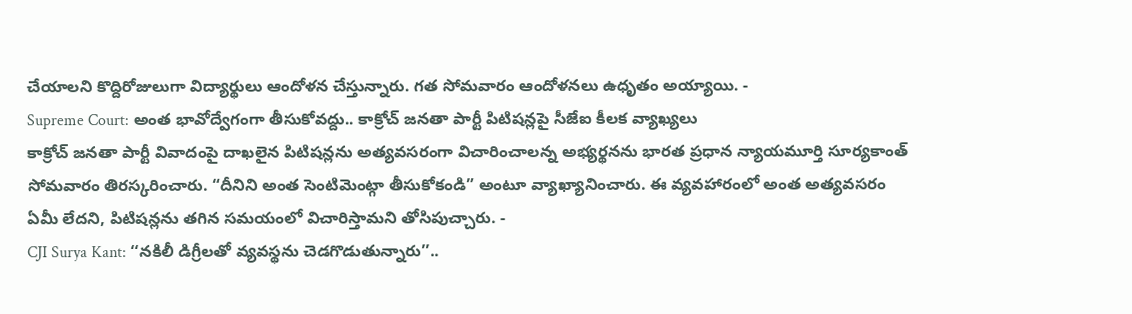చేయాలని కొద్దిరోజులుగా విద్యార్థులు ఆందోళన చేస్తున్నారు. గత సోమవారం ఆందోళనలు ఉధృతం అయ్యాయి. -
Supreme Court: అంత భావోద్వేగంగా తీసుకోవద్దు.. కాక్రోచ్ జనతా పార్టీ పిటిషన్లపై సీజేఐ కీలక వ్యాఖ్యలు
కాక్రోచ్ జనతా పార్టీ వివాదంపై దాఖలైన పిటిషన్లను అత్యవసరంగా విచారించాలన్న అభ్యర్థనను భారత ప్రధాన న్యాయమూర్తి సూర్యకాంత్ సోమవారం తిరస్కరించారు. “దీనిని అంత సెంటిమెంట్గా తీసుకోకండి” అంటూ వ్యాఖ్యానించారు. ఈ వ్యవహారంలో అంత అత్యవసరం ఏమీ లేదని, పిటిషన్లను తగిన సమయంలో విచారిస్తామని తోసిపుచ్చారు. -
CJI Surya Kant: ‘‘నకిలీ డిగ్రీలతో వ్యవస్థను చెడగొడుతున్నారు’’..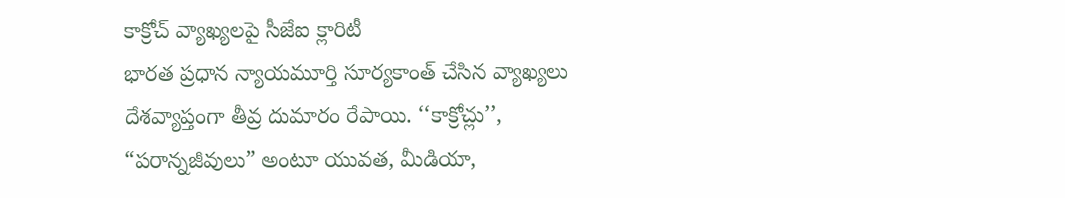కాక్రోచ్ వ్యాఖ్యలపై సీజేఐ క్లారిటీ
భారత ప్రధాన న్యాయమూర్తి సూర్యకాంత్ చేసిన వ్యాఖ్యలు దేశవ్యాప్తంగా తీవ్ర దుమారం రేపాయి. ‘‘కాక్రోచ్లు’’, “పరాన్నజీవులు” అంటూ యువత, మీడియా,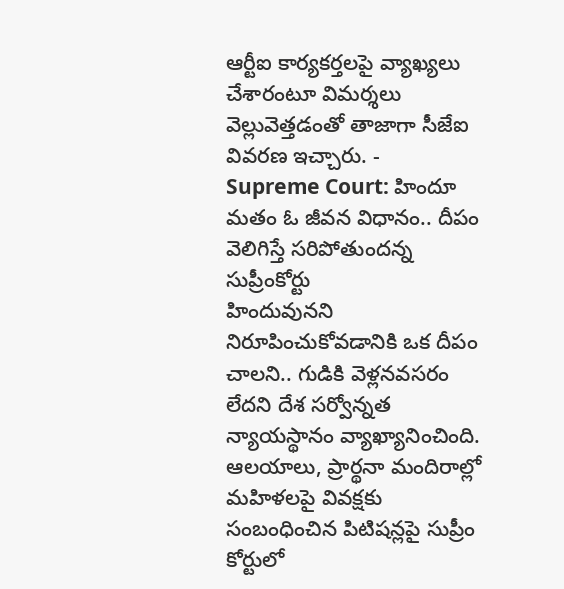ఆర్టీఐ కార్యకర్తలపై వ్యాఖ్యలు చేశారంటూ విమర్శలు వెల్లువెత్తడంతో తాజాగా సీజేఐ వివరణ ఇచ్చారు. -
Supreme Court: హిందూ మతం ఓ జీవన విధానం.. దీపం వెలిగిస్తే సరిపోతుందన్న సుప్రీంకోర్టు
హిందువునని నిరూపించుకోవడానికి ఒక దీపం చాలని.. గుడికి వెళ్లనవసరం లేదని దేశ సర్వోన్నత న్యాయస్థానం వ్యాఖ్యానించింది. ఆలయాలు, ప్రార్థనా మందిరాల్లో మహిళలపై వివక్షకు సంబంధించిన పిటిషన్లపై సుప్రీం కోర్టులో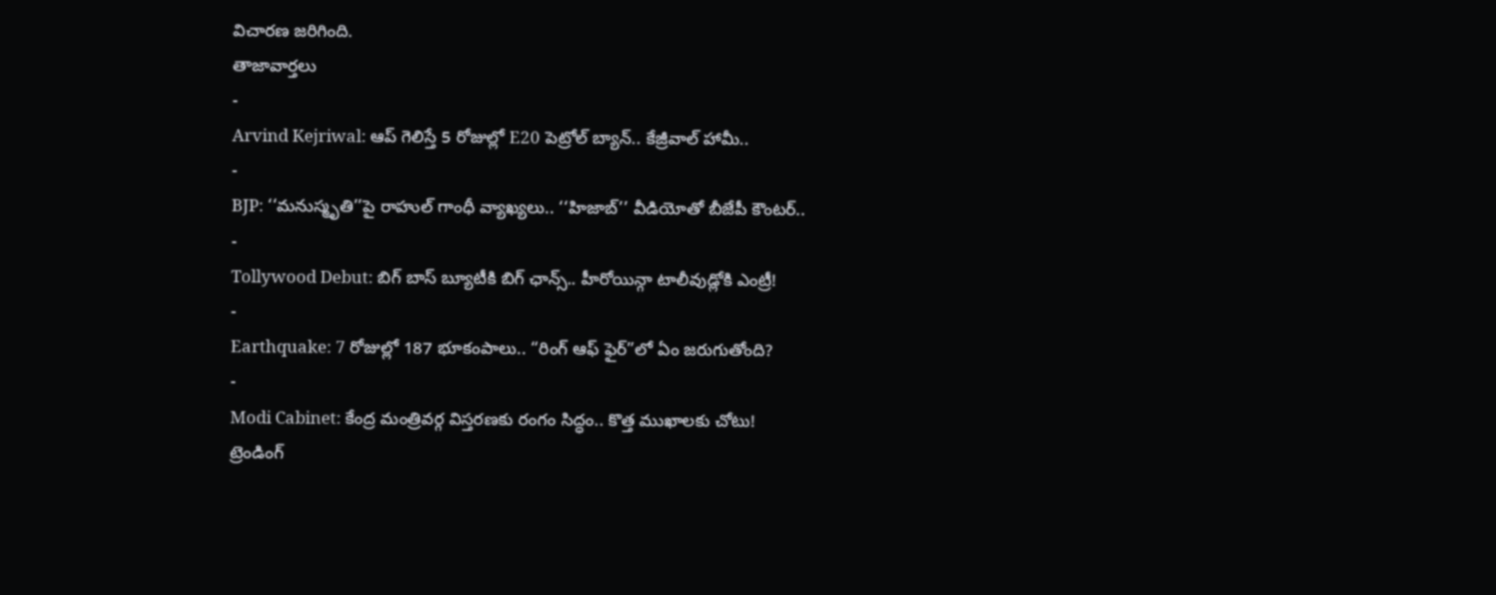విచారణ జరిగింది.
తాజావార్తలు
-
Arvind Kejriwal: ఆప్ గెలిస్తే 5 రోజుల్లో E20 పెట్రోల్ బ్యాన్.. కేజ్రీవాల్ హామీ..
-
BJP: ‘‘మనుస్మృతి’’పై రాహుల్ గాంధీ వ్యాఖ్యలు.. ‘‘హిజాబ్’’ వీడియోతో బీజేపీ కౌంటర్..
-
Tollywood Debut: బిగ్ బాస్ బ్యూటీకి బిగ్ ఛాన్స్.. హీరోయిన్గా టాలీవుడ్లోకి ఎంట్రీ!
-
Earthquake: 7 రోజుల్లో 187 భూకంపాలు.. “రింగ్ ఆఫ్ ఫైర్”లో ఏం జరుగుతోంది?
-
Modi Cabinet: కేంద్ర మంత్రివర్గ విస్తరణకు రంగం సిద్ధం.. కొత్త ముఖాలకు చోటు!
ట్రెండింగ్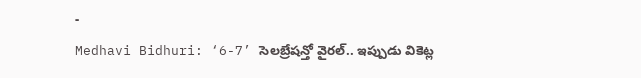-
Medhavi Bidhuri: ‘6-7’ సెలబ్రేషన్తో వైరల్.. ఇప్పుడు వికెట్ల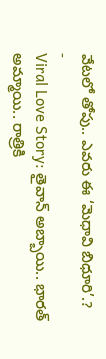వేటలో తోపు.. ఎవరు ఈ ‘మెధావి బిధూరి’.?
-
Viral Love Story: తైవాన్ అబ్బాయి.. భారత్ అమ్మాయి.. రాత్రికి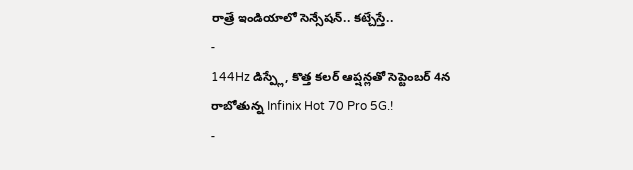రాత్రే ఇండియాలో సెన్సేషన్.. కట్చేస్తే..
-
144Hz డిస్ప్లే, కొత్త కలర్ ఆప్షన్లతో సెప్టెంబర్ 4న రాబోతున్న Infinix Hot 70 Pro 5G.!
-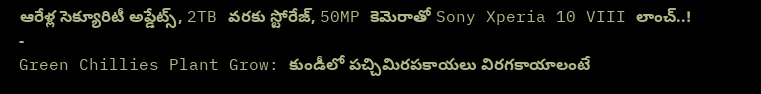ఆరేళ్ల సెక్యూరిటీ అప్డేట్స్, 2TB వరకు స్టోరేజ్, 50MP కెమెరాతో Sony Xperia 10 VIII లాంచ్..!
-
Green Chillies Plant Grow: కుండీలో పచ్చిమిరపకాయలు విరగకాయాలంటే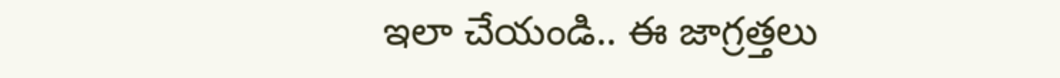ఇలా చేయండి.. ఈ జాగ్రత్తలు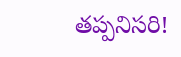తప్పనిసరి!